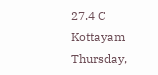27.4 C
Kottayam
Thursday,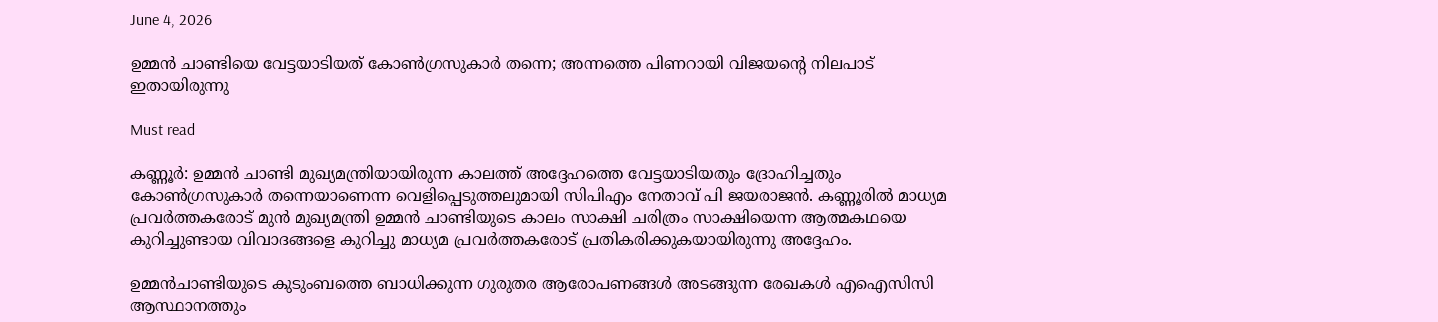June 4, 2026

ഉമ്മൻ ചാണ്ടിയെ വേട്ടയാടിയത് കോൺഗ്രസുകാർ തന്നെ; അന്നത്തെ പിണറായി വിജയന്റെ നിലപാട് ഇതായിരുന്നു

Must read

കണ്ണൂർ: ഉമ്മൻ ചാണ്ടി മുഖ്യമന്ത്രിയായിരുന്ന കാലത്ത് അദ്ദേഹത്തെ വേട്ടയാടിയതും ദ്രോഹിച്ചതും കോൺഗ്രസുകാർ തന്നെയാണെന്ന വെളിപ്പെടുത്തലുമായി സിപിഎം നേതാവ് പി ജയരാജൻ. കണ്ണൂരിൽ മാധ്യമ പ്രവർത്തകരോട് മുൻ മുഖ്യമന്ത്രി ഉമ്മൻ ചാണ്ടിയുടെ കാലം സാക്ഷി ചരിത്രം സാക്ഷിയെന്ന ആത്മകഥയെ കുറിച്ചുണ്ടായ വിവാദങ്ങളെ കുറിച്ചു മാധ്യമ പ്രവർത്തകരോട് പ്രതികരിക്കുകയായിരുന്നു അദ്ദേഹം.

ഉമ്മൻചാണ്ടിയുടെ കുടുംബത്തെ ബാധിക്കുന്ന ഗുരുതര ആരോപണങ്ങൾ അടങ്ങുന്ന രേഖകൾ എഐസിസി ആസ്ഥാനത്തും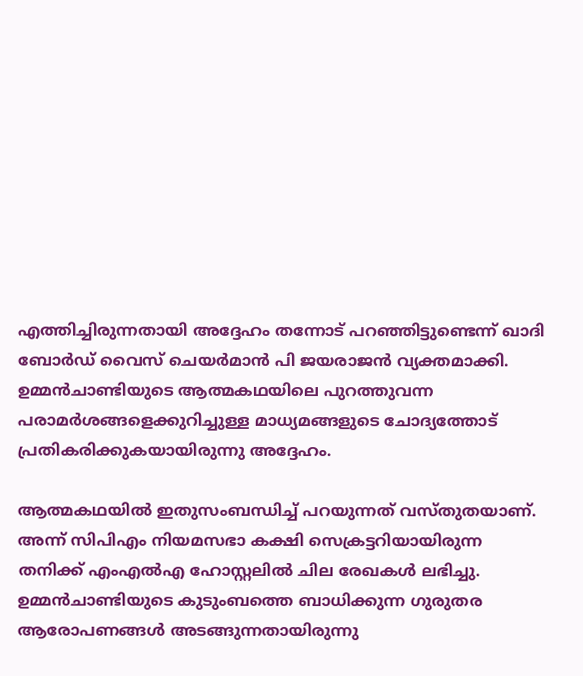എത്തിച്ചിരുന്നതായി അദ്ദേഹം തന്നോട്‌ പറഞ്ഞിട്ടുണ്ടെന്ന്‌ ഖാദി ബോർഡ്‌ വൈസ്‌ ചെയർമാൻ പി ജയരാജൻ വ്യക്തമാക്കി. ഉമ്മൻചാണ്ടിയുടെ ആത്മകഥയിലെ പുറത്തുവന്ന പരാമർശങ്ങളെക്കുറിച്ചുള്ള മാധ്യമങ്ങളുടെ ചോദ്യത്തോട്‌ പ്രതികരിക്കുകയായിരുന്നു അദ്ദേഹം.

ആത്മകഥയിൽ ഇതുസംബന്ധിച്ച്‌ പറയുന്നത്‌ വസ്‌തുതയാണ്‌. അന്ന്‌ സിപിഎം നിയമസഭാ കക്ഷി സെക്രട്ടറിയായിരുന്ന തനിക്ക്‌ എംഎൽഎ ഹോസ്റ്റലിൽ ചില രേഖകൾ ലഭിച്ചു. ഉമ്മൻചാണ്ടിയുടെ കുടുംബത്തെ ബാധിക്കുന്ന ഗുരുതര ആരോപണങ്ങൾ അടങ്ങുന്നതായിരുന്നു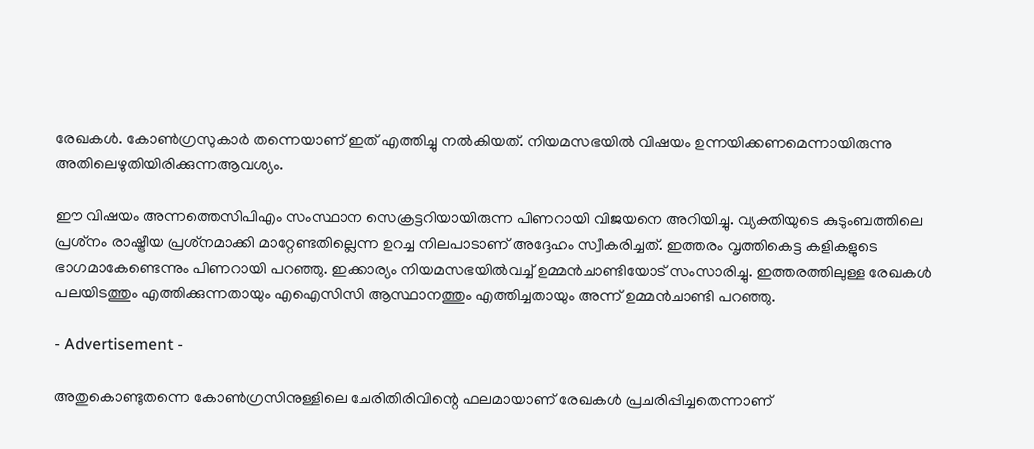രേഖകൾ. കോൺഗ്രസുകാർ തന്നെയാണ് ഇത് എത്തിച്ചു നൽകിയത്. നിയമസഭയിൽ വിഷയം ഉന്നയിക്കണമെന്നായിരുന്നു അതിലെഴുതിയിരിക്കുന്നആവശ്യം.

ഈ വിഷയം അന്നത്തെസിപിഎം സംസ്ഥാന സെക്രട്ടറിയായിരുന്ന പിണറായി വിജയനെ അറിയിച്ചു. വ്യക്തിയുടെ കുടുംബത്തിലെ പ്രശ്‌നം രാഷ്ട്രീയ പ്രശ്‌നമാക്കി മാറ്റേണ്ടതില്ലെന്ന ഉറച്ച നിലപാടാണ്‌ അദ്ദേഹം സ്വീകരിച്ചത്‌. ഇത്തരം വൃത്തികെട്ട കളികളുടെ ഭാഗമാകേണ്ടെന്നും പിണറായി പറഞ്ഞു. ഇക്കാര്യം നിയമസഭയിൽവച്ച്‌ ഉമ്മൻചാണ്ടിയോട്‌ സംസാരിച്ചു. ഇത്തരത്തിലുള്ള രേഖകൾ പലയിടത്തും എത്തിക്കുന്നതായും എഐസിസി ആസ്ഥാനത്തും എത്തിച്ചതായും അന്ന്‌ ഉമ്മൻചാണ്ടി പറഞ്ഞു.

- Advertisement -

അതുകൊണ്ടുതന്നെ കോൺഗ്രസിനുള്ളിലെ ചേരിതിരിവിന്റെ ഫലമായാണ്‌ രേഖകൾ പ്രചരിപ്പിച്ചതെന്നാണ്‌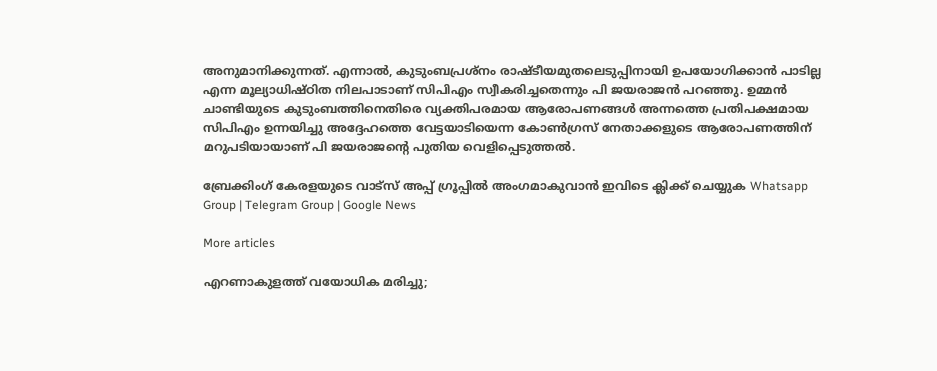അനുമാനിക്കുന്നത്‌. എന്നാൽ, കുടുംബപ്രശ്‌നം രാഷ്ടീയമുതലെടുപ്പിനായി ഉപയോഗിക്കാൻ പാടില്ല എന്ന മൂല്യാധിഷ്‌ഠിത നിലപാടാണ്‌ സിപിഎം സ്വീകരിച്ചതെന്നും പി ജയരാജൻ പറഞ്ഞു. ഉമ്മൻ ചാണ്ടിയുടെ കുടുംബത്തിനെതിരെ വ്യക്തിപരമായ ആരോപണങ്ങൾ അന്നത്തെ പ്രതിപക്ഷമായ സിപിഎം ഉന്നയിച്ചു അദ്ദേഹത്തെ വേട്ടയാടിയെന്ന കോൺഗ്രസ് നേതാക്കളുടെ ആരോപണത്തിന് മറുപടിയായാണ് പി ജയരാജന്റെ പുതിയ വെളിപ്പെടുത്തൽ.

ബ്രേക്കിംഗ് കേരളയുടെ വാട്സ് അപ്പ് ഗ്രൂപ്പിൽ അംഗമാകുവാൻ ഇവിടെ ക്ലിക്ക് ചെയ്യുക Whatsapp Group | Telegram Group | Google News

More articles

എറണാകുളത്ത് വയോധിക മരിച്ചു;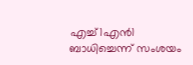എച്ച്1എൻ1 ബാധിച്ചെന്ന് സംശയം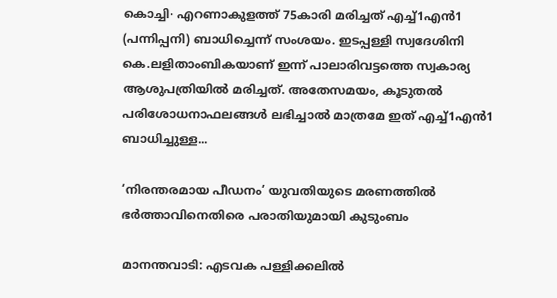കൊച്ചി∙ എറണാകുളത്ത് 75കാരി മരിച്ചത് എച്ച്1എൻ1 (പന്നിപ്പനി) ബാധിച്ചെന്ന് സംശയം. ഇടപ്പള്ളി സ്വദേശിനി കെ.ലളിതാംബികയാണ് ഇന്ന് പാലാരിവട്ടത്തെ സ്വകാര്യ ആശുപത്രിയിൽ മരിച്ചത്. അതേസമയം, കൂടുതൽ പരിശോധനാഫലങ്ങൾ ലഭിച്ചാൽ മാത്രമേ ഇത് എച്ച്1എൻ1 ബാധിച്ചുള്ള...

‘നിരന്തരമായ പീഡനം’ യുവതിയുടെ മരണത്തിൽ ഭർത്താവിനെതിരെ പരാതിയുമായി കുടുംബം

മാനന്തവാടി: എടവക പള്ളിക്കലിൽ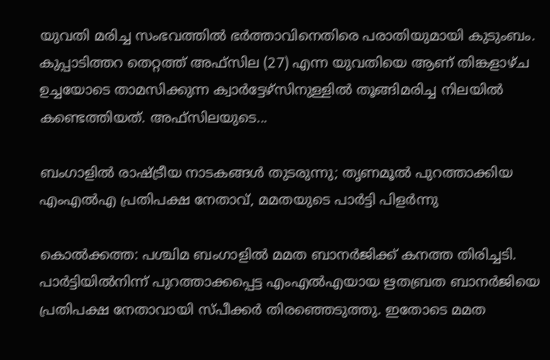യുവതി മരിച്ച സംഭവത്തിൽ ഭർത്താവിനെതിരെ പരാതിയുമായി കുടുംബം. കുപ്പാടിത്തറ തെറ്റത്ത് അഫ്‌സില (27) എന്ന യുവതിയെ ആണ് തിങ്കളാഴ്ച ഉച്ചയോടെ താമസിക്കുന്ന ക്വാർട്ടേഴ്‌സിനുള്ളിൽ തൂങ്ങിമരിച്ച നിലയിൽ കണ്ടെത്തിയത്. അഫ്‌സിലയുടെ...

ബംഗാളിൽ രാഷ്ട്രീയ നാടകങ്ങൾ തുടരുന്നു; തൃണമൂൽ പുറത്താക്കിയ എംഎൽഎ പ്രതിപക്ഷ നേതാവ്, മമതയുടെ പാർട്ടി പിളർന്നു

കൊൽക്കത്ത: പശ്ചിമ ബംഗാളിൽ മമത ബാനർജിക്ക് കനത്ത തിരിച്ചടി. പാർട്ടിയിൽനിന്ന് പുറത്താക്കപ്പെട്ട എംഎൽഎയായ ഋതബ്രത ബാനർജിയെ പ്രതിപക്ഷ നേതാവായി സ്പീക്കർ തിരഞ്ഞെടുത്തു. ഇതോടെ മമത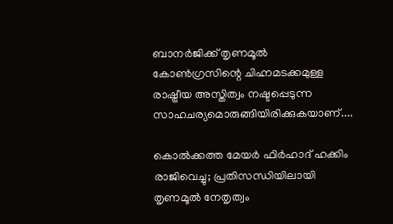ബാനർജിക്ക് തൃണമൂൽ കോൺഗ്രസിന്റെ ചിഹ്നമടക്കമുള്ള രാഷ്ട്രീയ അസ്തിത്വം നഷ്ടപ്പെടുന്ന സാഹചര്യമൊരുങ്ങിയിരിക്കുകയാണ്....

കൊൽക്കത്ത മേയർ ഫിർഹാദ് ഹക്കിം രാജിവെച്ചു; പ്രതിസന്ധിയിലായി തൃണമൂൽ നേതൃത്വം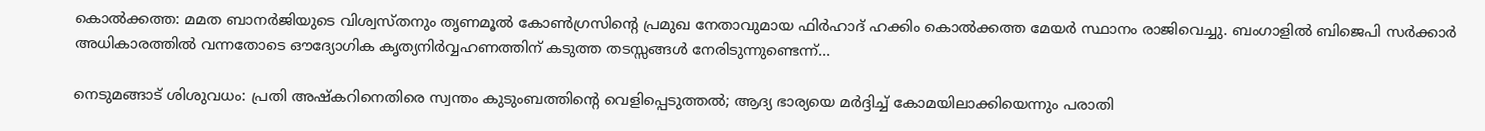കൊൽക്കത്ത: മമത ബാനർജിയുടെ വിശ്വസ്തനും തൃണമൂൽ കോൺഗ്രസിന്റെ പ്രമുഖ നേതാവുമായ ഫിർഹാദ് ഹക്കിം കൊൽക്കത്ത മേയർ സ്ഥാനം രാജിവെച്ചു. ബംഗാളിൽ ബിജെപി സർക്കാർ അധികാരത്തിൽ വന്നതോടെ ഔദ്യോഗിക കൃത്യനിർവ്വഹണത്തിന് കടുത്ത തടസ്സങ്ങൾ നേരിടുന്നുണ്ടെന്ന്...

നെടുമങ്ങാട് ശിശുവധം: പ്രതി അഷ്കറിനെതിരെ സ്വന്തം കുടുംബത്തിന്റെ വെളിപ്പെടുത്തൽ; ആദ്യ ഭാര്യയെ മർദ്ദിച്ച് കോമയിലാക്കിയെന്നും പരാതി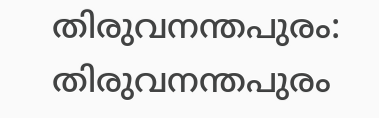തിരുവനന്തപുരം: തിരുവനന്തപുരം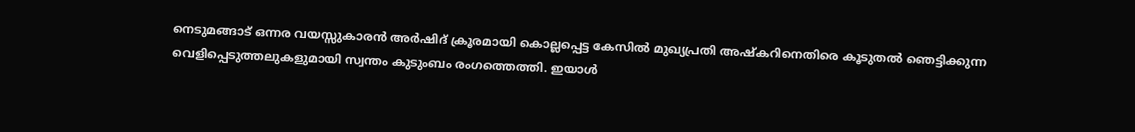നെടുമങ്ങാട് ഒന്നര വയസ്സുകാരൻ അർഷിദ് ക്രൂരമായി കൊല്ലപ്പെട്ട കേസിൽ മുഖ്യപ്രതി അഷ്കറിനെതിരെ കൂടുതൽ ഞെട്ടിക്കുന്ന വെളിപ്പെടുത്തലുകളുമായി സ്വന്തം കുടുംബം രംഗത്തെത്തി. ഇയാൾ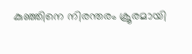കുഞ്ഞിനെ നിരന്തരം ക്രൂരമായി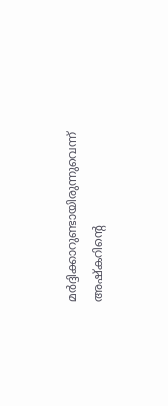മർദ്ദിക്കാറുണ്ടായിരുന്നുവെന്ന് അഷ്കറിന്റെ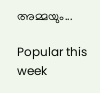അമ്മയും...

Popular this week